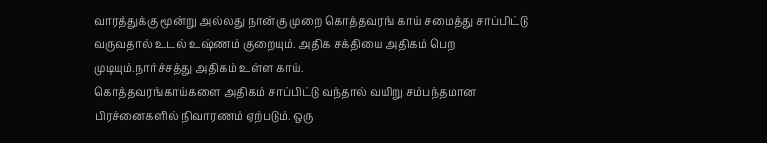வாரத்துக்கு மூன்று அல்லது நான்கு முறை கொத்தவரங் காய் சமைத்து சாப்பிட்டு வருவதால் உடல் உஷ்ணம் குறையும். அதிக சக்தியை அதிகம் பெற முடியும்.நார்ச்சத்து அதிகம் உள்ள காய்.
கொத்தவரங்காய்களை அதிகம் சாப்பிட்டு வந்தால் வயிறு சம்பந்தமான பிரச்னைகளில் நிவாரணம் ஏற்படும். ஒரு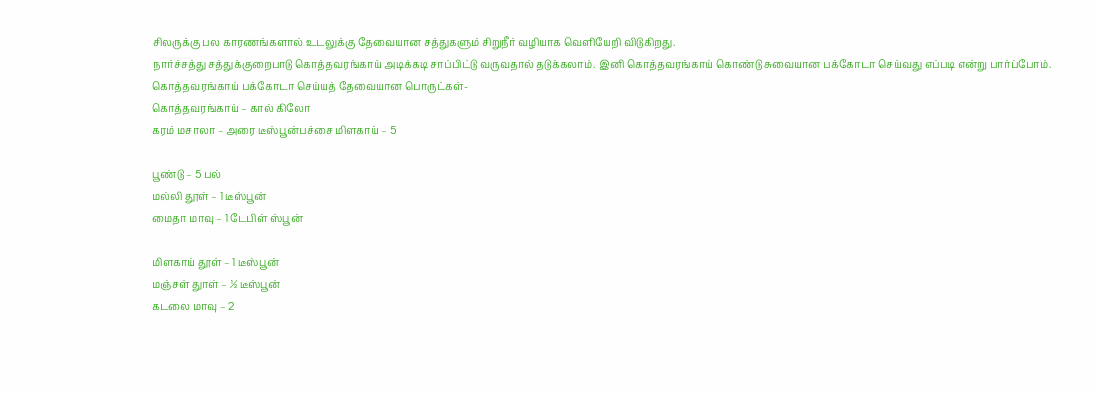சிலருக்கு பல காரணங்களால் உடலுக்கு தேவையான சத்துகளும் சிறுநீர் வழியாக வெளியேறி விடுகிறது.
நார்ச்சத்து சத்துக்குறைபாடு கொத்தவரங்காய் அடிக்கடி சாப்பிட்டு வருவதால் தடுக்கலாம். இனி கொத்தவரங்காய் கொண்டு சுவையான பக்கோடா செய்வது எப்படி என்று பார்ப்போம்.
கொத்தவரங்காய் பக்கோடா செய்யத் தேவையான பொருட்கள்-
கொத்தவரங்காய் – கால் கிலோ
கரம் மசாலா – அரை டீஸ்பூன்பச்சை மிளகாய் – 5

பூண்டு – 5 பல்
மல்லி தூள் – 1 டீஸ்பூன்
மைதா மாவு – 1 டேபிள் ஸ்பூன்

மிளகாய் தூள் – 1 டீஸ்பூன்
மஞ்சள் துாள் – ½ டீஸ்பூன்
கடலை மாவு – 2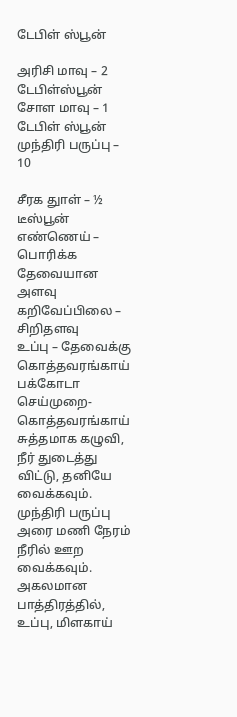டேபிள் ஸ்பூன்

அரிசி மாவு – 2 டேபிள்ஸ்பூன்
சோள மாவு – 1 டேபிள் ஸ்பூன்
முந்திரி பருப்பு – 10

சீரக துாள் – ½ டீஸ்பூன்
எண்ணெய் – பொரிக்க தேவையான அளவு
கறிவேப்பிலை – சிறிதளவு
உப்பு – தேவைக்கு
கொத்தவரங்காய் பக்கோடா செய்முறை-
கொத்தவரங்காய் சுத்தமாக கழுவி, நீர் துடைத்து விட்டு, தனியே வைக்கவும். முந்திரி பருப்பு அரை மணி நேரம் நீரில் ஊற வைக்கவும்.
அகலமான பாத்திரத்தில், உப்பு, மிளகாய்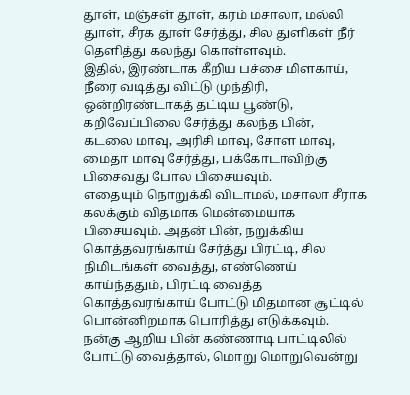தூள், மஞ்சள் தூள், கரம் மசாலா, மல்லி துாள், சீரக தூள் சேர்த்து, சில துளிகள் நீர் தெளித்து கலந்து கொள்ளவும்.
இதில், இரண்டாக கீறிய பச்சை மிளகாய், நீரை வடித்து விட்டு முந்திரி, ஒன்றிரண்டாகத் தட்டிய பூண்டு, கறிவேப்பிலை சேர்த்து கலந்த பின்,
கடலை மாவு, அரிசி மாவு, சோள மாவு, மைதா மாவு சேர்த்து, பக்கோடாவிற்கு பிசைவது போல பிசையவும்.
எதையும் நொறுக்கி விடாமல், மசாலா சீராக கலக்கும் விதமாக மென்மையாக பிசையவும். அதன் பின், நறுக்கிய கொத்தவரங்காய் சேர்த்து பிரட்டி, சில நிமிடங்கள் வைத்து, எண்ணெய் காய்ந்ததும், பிரட்டி வைத்த கொத்தவரங்காய் போட்டு மிதமான சூட்டில் பொன்னிறமாக பொரித்து எடுக்கவும்.
நன்கு ஆறிய பின் கண்ணாடி பாட்டிலில் போட்டு வைத்தால், மொறு மொறுவென்று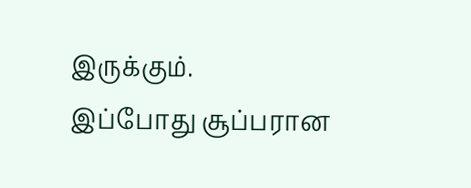இருக்கும்.
இப்போது சூப்பரான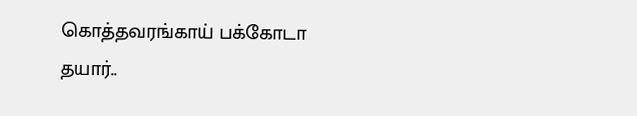கொத்தவரங்காய் பக்கோடா தயார்..